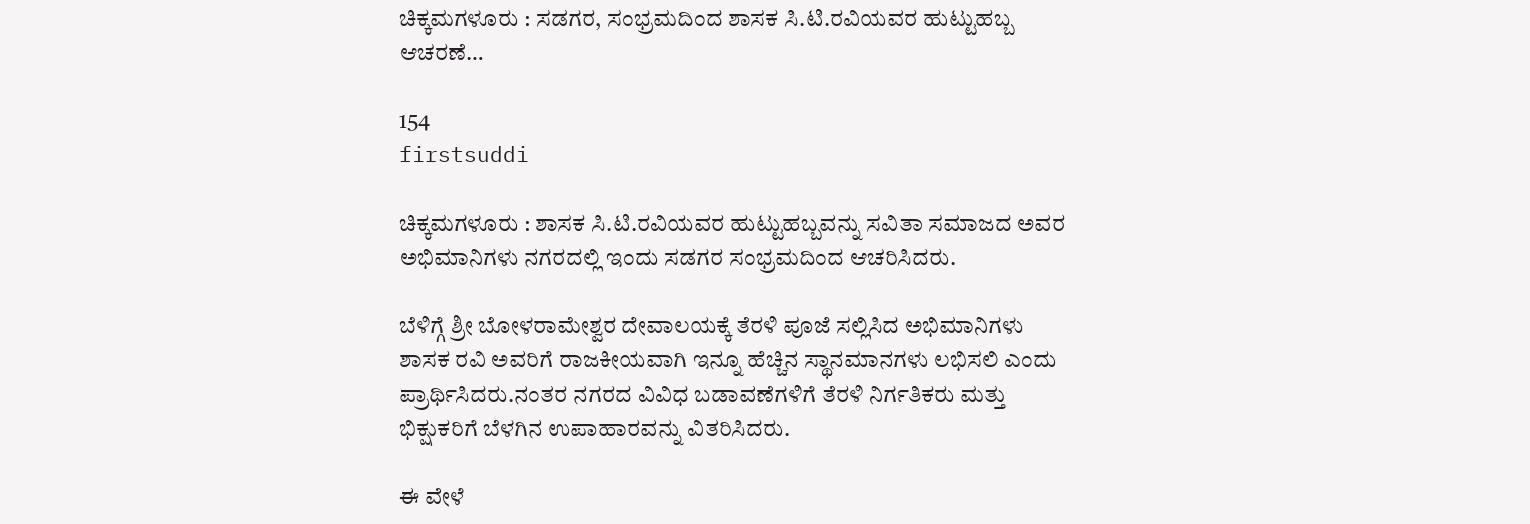ಚಿಕ್ಕಮಗಳೂರು : ಸಡಗರ, ಸಂಭ್ರಮದಿಂದ ಶಾಸಕ ಸಿ.ಟಿ.ರವಿಯವರ ಹುಟ್ಟುಹಬ್ಬ ಆಚರಣೆ…

154
firstsuddi

ಚಿಕ್ಕಮಗಳೂರು : ಶಾಸಕ ಸಿ.ಟಿ.ರವಿಯವರ ಹುಟ್ಟುಹಬ್ಬವನ್ನು ಸವಿತಾ ಸಮಾಜದ ಅವರ ಅಭಿಮಾನಿಗಳು ನಗರದಲ್ಲಿ ಇಂದು ಸಡಗರ ಸಂಭ್ರಮದಿಂದ ಆಚರಿಸಿದರು.

ಬೆಳಿಗ್ಗೆ ಶ್ರೀ ಬೋಳರಾಮೇಶ್ವರ ದೇವಾಲಯಕ್ಕೆ ತೆರಳಿ ಪೂಜೆ ಸಲ್ಲಿಸಿದ ಅಭಿಮಾನಿಗಳು ಶಾಸಕ ರವಿ ಅವರಿಗೆ ರಾಜಕೀಯವಾಗಿ ಇನ್ನೂ ಹೆಚ್ಚಿನ ಸ್ಥಾನಮಾನಗಳು ಲಭಿಸಲಿ ಎಂದು ಪ್ರಾರ್ಥಿಸಿದರು.ನಂತರ ನಗರದ ವಿವಿಧ ಬಡಾವಣೆಗಳಿಗೆ ತೆರಳಿ ನಿರ್ಗತಿಕರು ಮತ್ತು ಭಿಕ್ಷುಕರಿಗೆ ಬೆಳಗಿನ ಉಪಾಹಾರವನ್ನು ವಿತರಿಸಿದರು.

ಈ ವೇಳೆ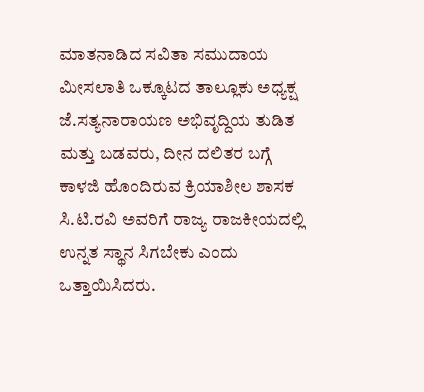ಮಾತನಾಡಿದ ಸವಿತಾ ಸಮುದಾಯ ಮೀಸಲಾತಿ ಒಕ್ಕೂಟದ ತಾಲ್ಲೂಕು ಅಧ್ಯಕ್ಷ ಜೆ.ಸತ್ಯನಾರಾಯಣ ಅಭಿವೃದ್ದಿಯ ತುಡಿತ ಮತ್ತು ಬಡವರು, ದೀನ ದಲಿತರ ಬಗ್ಗೆ ಕಾಳಜಿ ಹೊಂದಿರುವ ಕ್ರಿಯಾಶೀಲ ಶಾಸಕ ಸಿ.ಟಿ.ರವಿ ಅವರಿಗೆ ರಾಜ್ಯ ರಾಜಕೀಯದಲ್ಲಿ ಉನ್ನತ ಸ್ಥಾನ ಸಿಗಬೇಕು ಎಂದು ಒತ್ತಾಯಿಸಿದರು.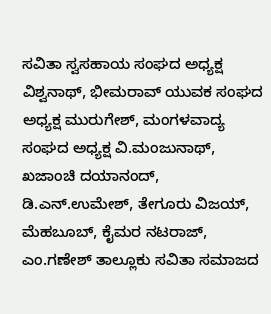ಸವಿತಾ ಸ್ವಸಹಾಯ ಸಂಘದ ಅಧ್ಯಕ್ಷ ವಿಶ್ವನಾಥ್, ಭೀಮರಾವ್ ಯುವಕ ಸಂಘದ ಅಧ್ಯಕ್ಷ ಮುರುಗೇಶ್, ಮಂಗಳವಾದ್ಯ ಸಂಘದ ಅಧ್ಯಕ್ಷ ವಿ.ಮಂಜುನಾಥ್, ಖಜಾಂಚಿ ದಯಾನಂದ್, ಡಿ.ಎನ್.ಉಮೇಶ್, ತೇಗೂರು ವಿಜಯ್, ಮೆಹಬೂಬ್, ಕೈಮರ ನಟರಾಜ್, ಎಂ.ಗಣೇಶ್ ತಾಲ್ಲೂಕು ಸವಿತಾ ಸಮಾಜದ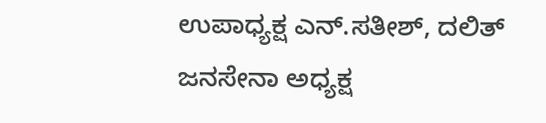ಉಪಾಧ್ಯಕ್ಷ ಎನ್.ಸತೀಶ್, ದಲಿತ್ ಜನಸೇನಾ ಅಧ್ಯಕ್ಷ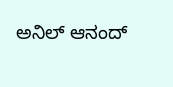ಅನಿಲ್ ಆನಂದ್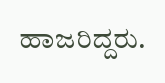ಹಾಜರಿದ್ದರು.